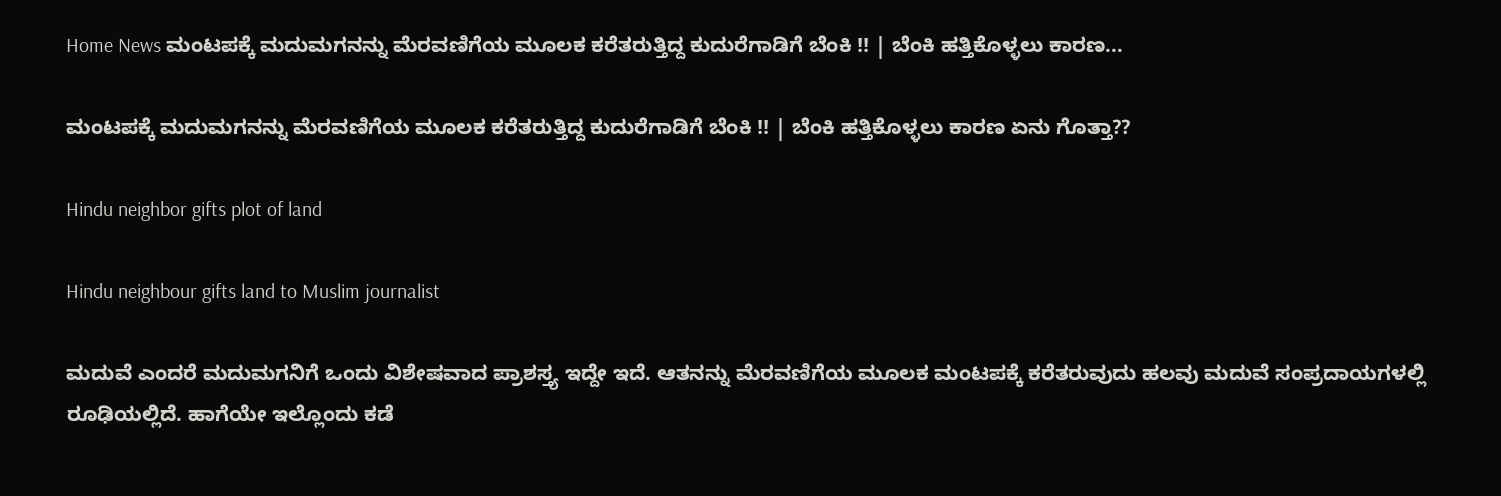Home News ಮಂಟಪಕ್ಕೆ ಮದುಮಗನನ್ನು ಮೆರವಣಿಗೆಯ ಮೂಲಕ ಕರೆತರುತ್ತಿದ್ದ ಕುದುರೆಗಾಡಿಗೆ ಬೆಂಕಿ !! | ಬೆಂಕಿ ಹತ್ತಿಕೊಳ್ಳಲು ಕಾರಣ...

ಮಂಟಪಕ್ಕೆ ಮದುಮಗನನ್ನು ಮೆರವಣಿಗೆಯ ಮೂಲಕ ಕರೆತರುತ್ತಿದ್ದ ಕುದುರೆಗಾಡಿಗೆ ಬೆಂಕಿ !! | ಬೆಂಕಿ ಹತ್ತಿಕೊಳ್ಳಲು ಕಾರಣ ಏನು ಗೊತ್ತಾ??

Hindu neighbor gifts plot of land

Hindu neighbour gifts land to Muslim journalist

ಮದುವೆ ಎಂದರೆ ಮದುಮಗನಿಗೆ ಒಂದು ವಿಶೇಷವಾದ ಪ್ರಾಶಸ್ತ್ಯ ಇದ್ದೇ ಇದೆ. ಆತನನ್ನು ಮೆರವಣಿಗೆಯ ಮೂಲಕ ಮಂಟಪಕ್ಕೆ ಕರೆತರುವುದು ಹಲವು ಮದುವೆ ‌ಸಂಪ್ರದಾಯಗಳಲ್ಲಿ ರೂಢಿಯಲ್ಲಿದೆ. ಹಾಗೆಯೇ ಇಲ್ಲೊಂದು ಕಡೆ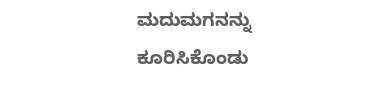ಮದುಮಗನನ್ನು ಕೂರಿಸಿಕೊಂಡು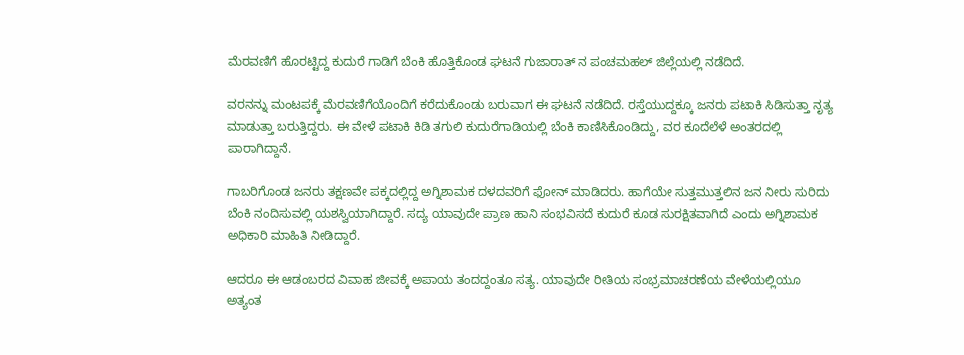ಮೆರವಣಿಗೆ ಹೊರಟ್ಟಿದ್ದ ಕುದುರೆ ಗಾಡಿಗೆ ಬೆಂಕಿ ಹೊತ್ತಿಕೊಂಡ ಘಟನೆ ಗುಜಾರಾತ್ ನ ಪಂಚಮಹಲ್ ಜಿಲ್ಲೆಯಲ್ಲಿ ನಡೆದಿದೆ.

ವರನನ್ನು ಮಂಟಪಕ್ಕೆ ಮೆರವಣಿಗೆಯೊಂದಿಗೆ ಕರೆದುಕೊಂಡು ಬರುವಾಗ ಈ ಘಟನೆ ನಡೆದಿದೆ. ರಸ್ತೆಯುದ್ದಕ್ಕೂ ಜನರು ಪಟಾಕಿ ಸಿಡಿಸುತ್ತಾ ನೃತ್ಯ ಮಾಡುತ್ತಾ ಬರುತ್ತಿದ್ದರು. ಈ ವೇಳೆ ಪಟಾಕಿ ಕಿಡಿ ತಗುಲಿ ಕುದುರೆಗಾಡಿಯಲ್ಲಿ ಬೆಂಕಿ ಕಾಣಿಸಿಕೊಂಡಿದ್ದು, ವರ ಕೂದೆಲೆಳೆ ಅಂತರದಲ್ಲಿ ಪಾರಾಗಿದ್ದಾನೆ.

ಗಾಬರಿಗೊಂಡ ಜನರು ತಕ್ಷಣವೇ ಪಕ್ಕದಲ್ಲಿದ್ದ ಅಗ್ನಿಶಾಮಕ ದಳದವರಿಗೆ ಫೋನ್ ಮಾಡಿದರು. ಹಾಗೆಯೇ ಸುತ್ತಮುತ್ತಲಿನ ಜನ ನೀರು ಸುರಿದು ಬೆಂಕಿ ನಂದಿಸುವಲ್ಲಿ ಯಶಸ್ವಿಯಾಗಿದ್ದಾರೆ. ಸದ್ಯ ಯಾವುದೇ ಪ್ರಾಣ ಹಾನಿ ಸಂಭವಿಸದೆ ಕುದುರೆ ಕೂಡ ಸುರಕ್ಷಿತವಾಗಿದೆ ಎಂದು ಅಗ್ನಿಶಾಮಕ ಅಧಿಕಾರಿ ಮಾಹಿತಿ ನೀಡಿದ್ದಾರೆ.

ಆದರೂ ಈ ಆಡಂಬರದ ವಿವಾಹ ಜೀವಕ್ಕೆ ಅಪಾಯ ತಂದದ್ದಂತೂ ಸತ್ಯ. ಯಾವುದೇ ರೀತಿಯ ಸಂಭ್ರಮಾಚರಣೆಯ ವೇಳೆಯಲ್ಲಿಯೂ ಅತ್ಯಂತ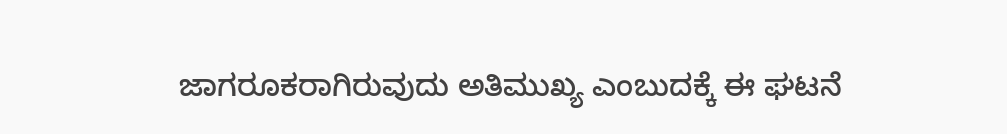ಜಾಗರೂಕರಾಗಿರುವುದು ಅತಿಮುಖ್ಯ ಎಂಬುದಕ್ಕೆ ಈ ಘಟನೆ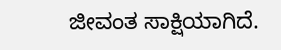ಜೀವಂತ ಸಾಕ್ಷಿಯಾಗಿದೆ.